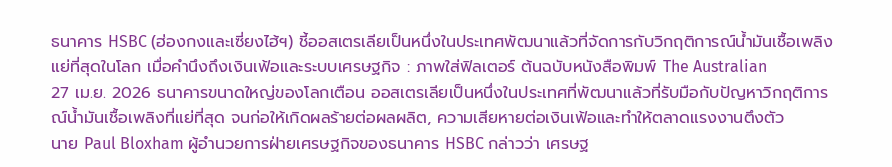ธนาคาร HSBC (ฮ่องกงและเซี่ยงไฮ้ฯ) ชี้ออสเตรเลียเป็นหนึ่งในประเทศพัฒนาแล้วที่จัดการกับวิกฤติการณ์น้ำมันเชื้อเพลิงแย่ที่สุดในโลก เมื่อคำนึงถึงเงินเฟ้อและระบบเศรษฐกิจ : ภาพใส่ฟิลเตอร์ ต้นฉบับหนังสือพิมพ์ The Australian
27 เม.ย. 2026 ธนาคารขนาดใหญ่ของโลกเตือน ออสเตรเลียเป็นหนึ่งในประเทศที่พัฒนาแล้วที่รับมือกับปัญหาวิกฤติการณ์น้ำมันเชื้อเพลิงที่แย่ที่สุด จนก่อให้เกิดผลร้ายต่อผลผลิต, ความเสียหายต่อเงินเฟ้อและทำให้ตลาดแรงงานตึงตัว
นาย Paul Bloxham ผู้อำนวยการฝ่ายเศรษฐกิจของธนาคาร HSBC กล่าวว่า เศรษฐ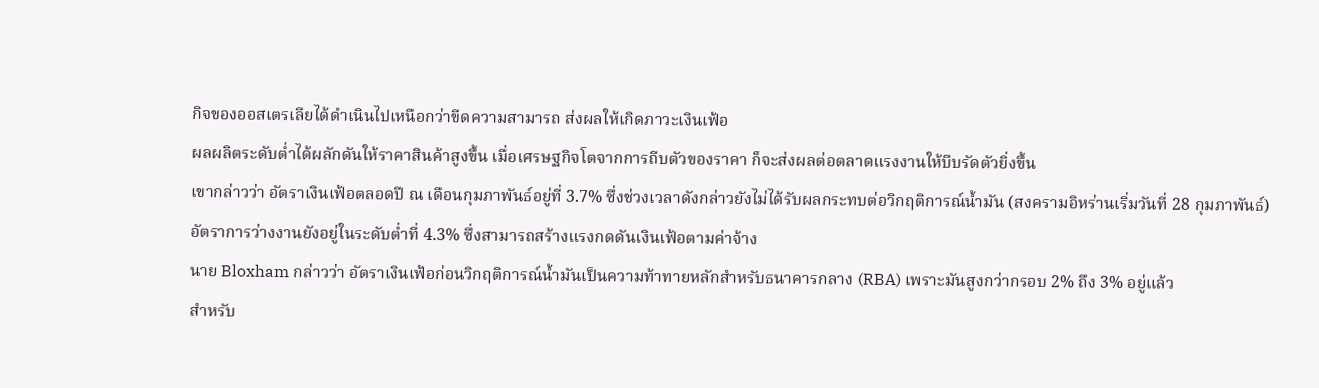กิจของออสเตรเลียได้ดำเนินไปเหนือกว่าขีดความสามารถ ส่งผลให้เกิดภาวะเงินเฟ้อ
ผลผลิตระดับต่ำได้ผลักดันให้ราคาสินค้าสูงขึ้น เมื่อเศรษฐกิจโตจากการถีบตัวของราคา ก็จะส่งผลต่อตลาดแรงงานให้บีบรัดตัวยิ่งขึ้น
เขากล่าวว่า อัตราเงินเฟ้อตลอดปี ณ เดือนกุมภาพันธ์อยู่ที่ 3.7% ซึ่งช่วงเวลาดังกล่าวยังไม่ได้รับผลกระทบต่อวิกฤติการณ์น้ำมัน (สงครามอิหร่านเริ่มวันที่ 28 กุมภาพันธ์)
อัตราการว่างงานยังอยู่ในระดับต่ำที่ 4.3% ซึ่งสามารถสร้างแรงกดดันเงินเฟ้อตามค่าจ้าง
นาย Bloxham กล่าวว่า อัตราเงินเฟ้อก่อนวิกฤติการณ์น้ำมันเป็นความท้าทายหลักสำหรับธนาคารกลาง (RBA) เพราะมันสูงกว่ากรอบ 2% ถึง 3% อยู่แล้ว
สำหรับ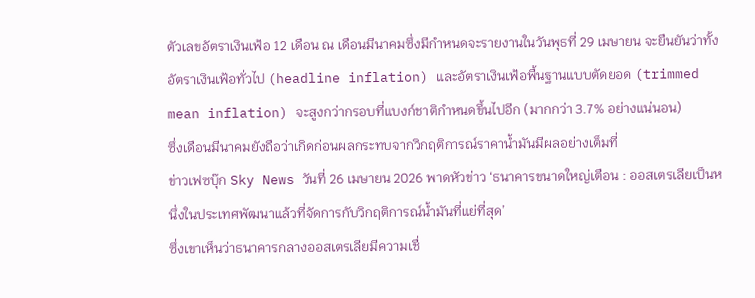ตัวเลขอัตราเงินเฟ้อ 12 เดือน ณ เดือนมีนาคมซึ่งมีกำหนดจะรายงานในวันพุธที่ 29 เมษายน จะยืนยันว่าทั้งอัตราเงินเฟ้อทั่วไป (headline inflation) และอัตราเงินเฟ้อพื้นฐานแบบตัดยอด (trimmed mean inflation) จะสูงกว่ากรอบที่แบงก์ชาติกำหนดขึ้นไปอีก (มากกว่า 3.7% อย่างแน่นอน)
ซึ่งเดือนมีนาคมยังถือว่าเกิดก่อนผลกระทบจากวิกฤติการณ์ราคาน้ำมันมีผลอย่างเต็มที่
ข่าวเฟซบุ๊ก Sky News วันที่ 26 เมษายน 2026 พาดหัวข่าว ‘ธนาคารขนาดใหญ่เตือน : ออสเตรเลียเป็นหนึ่งในประเทศพัฒนาแล้วที่จัดการกับวิกฤติการณ์น้ำมันที่แย่ที่สุด’
ซึ่งเขาเห็นว่าธนาคารกลางออสเตรเลียมีความเชื่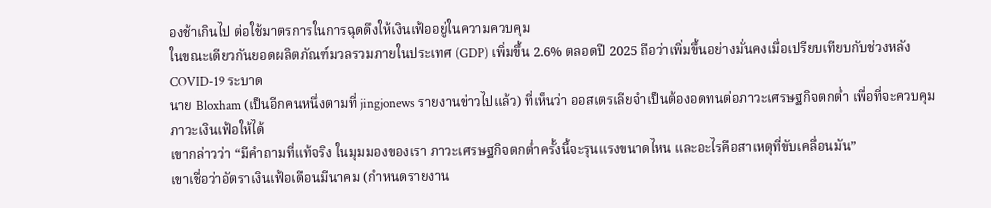องช้าเกินไป ต่อใช้มาตรการในการฉุดดึงให้เงินเฟ้ออยู่ในความควบคุม
ในขณะเดียวกันยอดผลิตภัณฑ์มวลรวมภายในประเทศ (GDP) เพิ่มขึ้น 2.6% ตลอดปี 2025 ถือว่าเพิ่มขึ้นอย่างมั่นคงเมื่อเปรียบเทียบกับช่วงหลัง COVID-19 ระบาด
นาย Bloxham (เป็นอีกคนหนึ่งตามที่ jingjonews รายงานข่าวไปแล้ว) ที่เห็นว่า ออสเตรเลียจำเป็นต้องอดทนต่อภาวะเศรษฐกิจตกต่ำ เพื่อที่จะควบคุมภาวะเงินเฟ้อให้ได้
เขากล่าวว่า “มีคำถามที่แท้จริง ในมุมมองของเรา ภาวะเศรษฐกิจตกต่ำครั้งนี้จะรุนแรงขนาดไหน และอะไรคือสาเหตุที่ขับเคลื่อนมัน”
เขาเชื่อว่าอัตราเงินเฟ้อเดือนมีนาคม (กำหนดรายงาน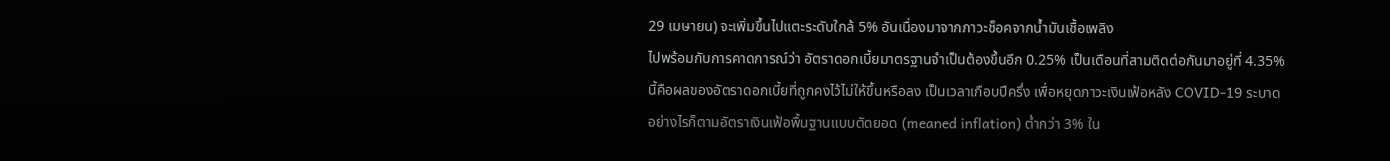29 เมษายน) จะเพิ่มขึ้นไปแตะระดับใกล้ 5% อันเนื่องมาจากภาวะช็อคจากน้ำมันเชื้อเพลิง
ไปพร้อมกับการคาดการณ์ว่า อัตราดอกเบี้ยมาตรฐานจำเป็นต้องขึ้นอีก 0.25% เป็นเดือนที่สามติดต่อกันมาอยู่ที่ 4.35%
นี้คือผลของอัตราดอกเบี้ยที่ถูกคงไว้ไม่ให้ขึ้นหรือลง เป็นเวลาเกือบปีครึ่ง เพื่อหยุดภาวะเงินเฟ้อหลัง COVID-19 ระบาด
อย่างไรก็ตามอัตราเงินเฟ้อพื้นฐานแบบตัดยอด (meaned inflation) ต่ำกว่า 3% ใน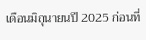เดือนมิถุนายนปี 2025 ก่อนที่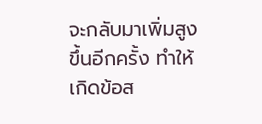จะกลับมาเพิ่มสูงขึ้นอีกครั้ง ทำให้เกิดข้อส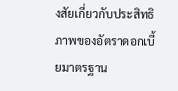งสัยเกี่ยวกับประสิทธิภาพของอัตราดอกเบี้ยมาตรฐาน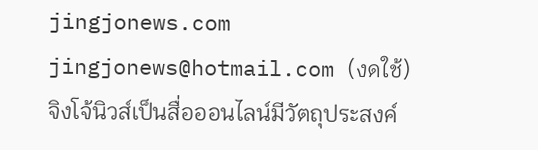jingjonews.com
jingjonews@hotmail.com (งดใช้)
จิงโจ้นิวส์เป็นสื่อออนไลน์มีวัตถุประสงค์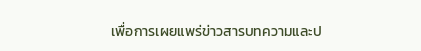เพื่อการเผยแพร่ข่าวสารบทความและป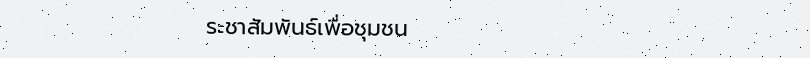ระชาสัมพันธ์เพื่อชุมชน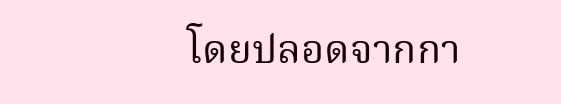โดยปลอดจากกา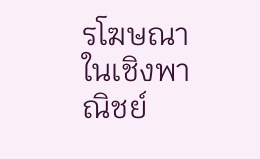รโฆษณาในเชิงพาณิชย์